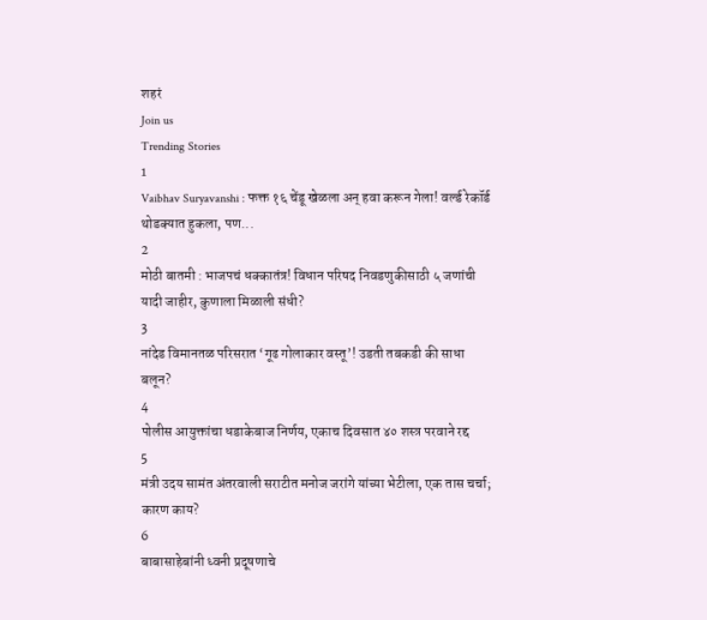शहरं
Join us
Trending Stories
1
Vaibhav Suryavanshi : फक्त १६ चेंडू खेळला अन् हवा करून गेला! वर्ल्ड रेकॉर्ड थोडक्यात हुकला, पण...
2
मोठी बातमी : भाजपचं धक्कातंत्र! विधान परिषद निवडणुकीसाठी ५ जणांची यादी जाहीर, कुणाला मिळाली संधी?
3
नांदेड विमानतळ परिसरात ‘गूढ गोलाकार वस्तू’! उडती तबकडी की साधा बलून?
4
पोलीस आयुक्तांचा धडाकेबाज निर्णय, एकाच दिवसात ४० शस्त्र परवाने रद्द
5
मंत्री उदय सामंत अंतरवाली सराटीत मनोज जरांगे यांच्या भेटीला, एक तास चर्चा; कारण काय?
6
बाबासाहेबांनी ध्वनी प्रदूषणाचे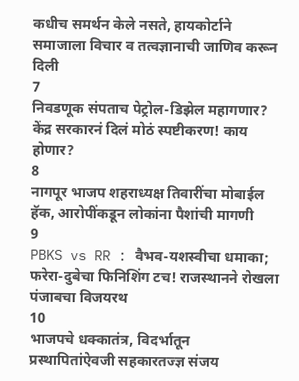कधीच समर्थन केले नसते, हायकोर्टाने समाजाला विचार व तत्वज्ञानाची जाणिव करून दिली
7
निवडणूक संपताच पेट्रोल-डिझेल महागणार? केंद्र सरकारनं दिलं मोठं स्पष्टीकरण! काय होणार?
8
नागपूर भाजप शहराध्यक्ष तिवारींचा मोबाईल हॅक, आरोपींकडून लोकांना पैशांची मागणी
9
PBKS vs RR : वैभव-यशस्वीचा धमाका; फरेरा-दुबेचा फिनिशिंग टच! राजस्थानने रोखला पंजाबचा विजयरथ
10
भाजपचे धक्कातंत्र, विदर्भातून प्रस्थापितांऐवजी सहकारतज्ज्ञ संजय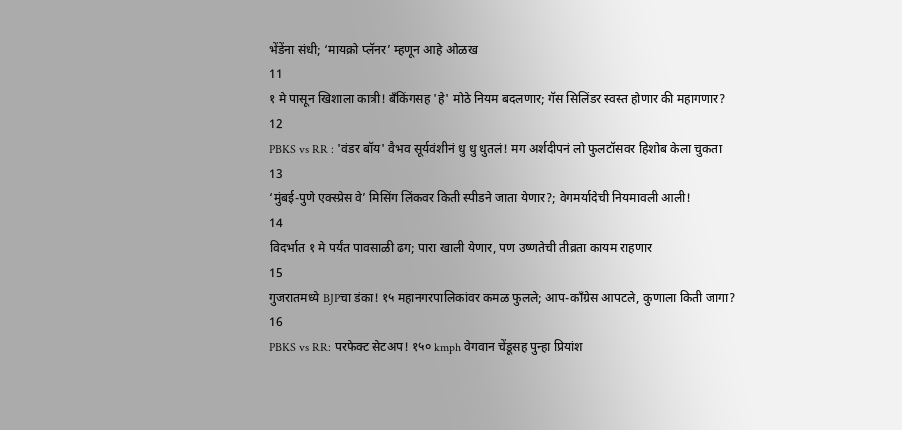भेंडेंना संधी; ‘मायक्रो प्लॅनर’ म्हणून आहे ओळख
11
१ मे पासून खिशाला कात्री! बँकिंगसह 'हे' मोठे नियम बदलणार; गॅस सिलिंडर स्वस्त होणार की महागणार?
12
PBKS vs RR : 'वंडर बॉय' वैभव सूर्यवंशीनं धु धु धुतलं! मग अर्शदीपनं लो फुलटॉसवर हिशोब केला चुकता
13
‘मुंबई-पुणे एक्स्प्रेस वे’ मिसिंग लिंकवर किती स्पीडने जाता येणार?; वेगमर्यादेची नियमावली आली!
14
विदर्भात १ मे पर्यंत पावसाळी ढग; पारा खाली येणार, पण उष्णतेची तीव्रता कायम राहणार
15
गुजरातमध्ये BJPचा डंका! १५ महानगरपालिकांवर कमळ फुलले; आप-काँग्रेस आपटले, कुणाला किती जागा?
16
PBKS vs RR: परफेक्ट सेटअप! १५० kmph वेगवान चेंडूसह पुन्हा प्रियांश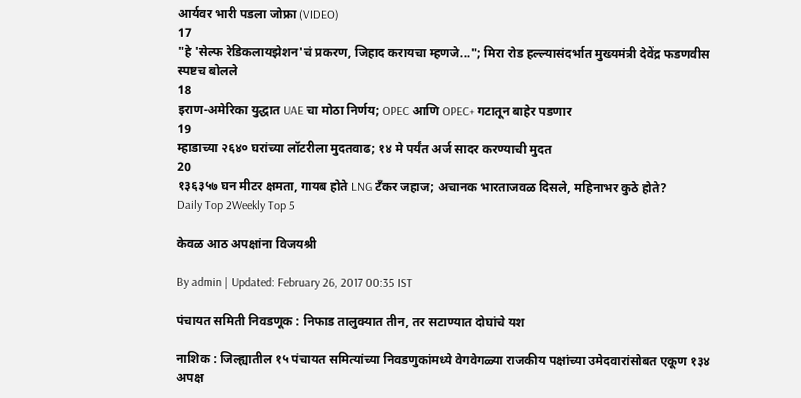आर्यवर भारी पडला जोफ्रा (VIDEO)
17
"हे 'सेल्फ रेडिकलायझेशन'चं प्रकरण, जिहाद करायचा म्हणजे..."; मिरा रोड हल्ल्यासंदर्भात मुख्यमंत्री देवेंद्र फडणवीस स्पष्टच बोलले
18
इराण-अमेरिका युद्धात UAE चा मोठा निर्णय; OPEC आणि OPEC+ गटातून बाहेर पडणार
19
म्हाडाच्या २६४० घरांच्या लॉटरीला मुदतवाढ; १४ मे पर्यंत अर्ज सादर करण्याची मुदत
20
१३६३५७ घन मीटर क्षमता, गायब होते LNG टँकर जहाज; अचानक भारताजवळ दिसले, महिनाभर कुठे होते?
Daily Top 2Weekly Top 5

केवळ आठ अपक्षांना विजयश्री

By admin | Updated: February 26, 2017 00:35 IST

पंचायत समिती निवडणूक : निफाड तालुक्यात तीन, तर सटाण्यात दोघांचे यश

नाशिक : जिल्ह्यातील १५ पंचायत समित्यांच्या निवडणुकांमध्ये वेगवेगळ्या राजकीय पक्षांच्या उमेदवारांसोबत एकूण १३४ अपक्ष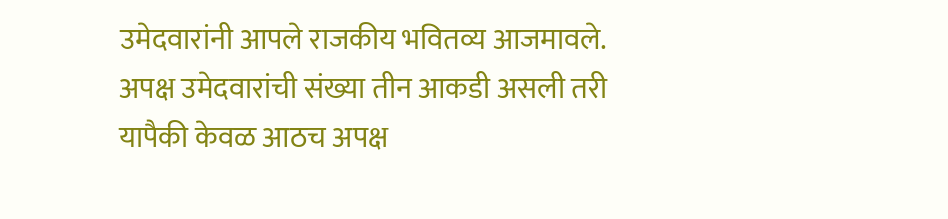उमेदवारांनी आपले राजकीय भवितव्य आजमावले. अपक्ष उमेदवारांची संख्या तीन आकडी असली तरी यापैकी केवळ आठच अपक्ष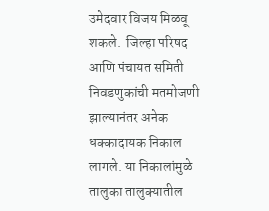उमेदवार विजय मिळवू शकले.  जिल्हा परिषद आणि पंचायत समिती निवडणुकांची मतमोजणी झाल्यानंतर अनेक धक्कादायक निकाल लागले. या निकालांमुळे तालुका तालुक्यातील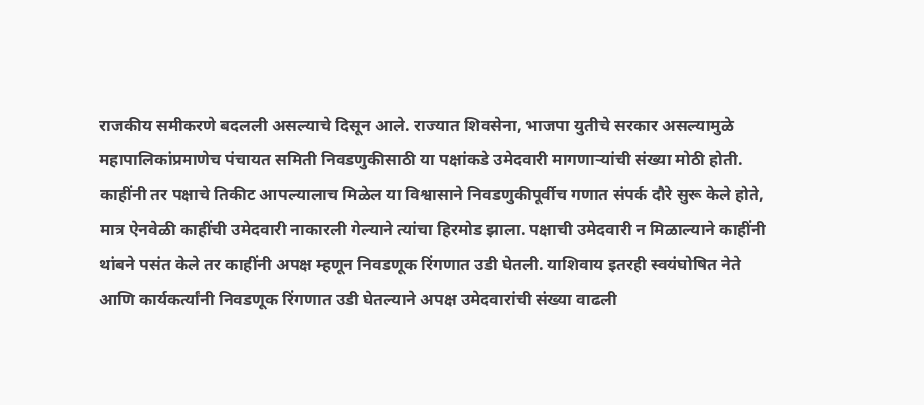राजकीय समीकरणे बदलली असल्याचे दिसून आले. राज्यात शिवसेना, भाजपा युतीचे सरकार असल्यामुळे महापालिकांप्रमाणेच पंचायत समिती निवडणुकीसाठी या पक्षांकडे उमेदवारी मागणाऱ्यांची संख्या मोठी होती. काहींनी तर पक्षाचे तिकीट आपल्यालाच मिळेल या विश्वासाने निवडणुकीपूर्वीच गणात संपर्क दौरे सुरू केले होते, मात्र ऐनवेळी काहींची उमेदवारी नाकारली गेल्याने त्यांचा हिरमोड झाला. पक्षाची उमेदवारी न मिळाल्याने काहींनी थांबने पसंत केले तर काहींनी अपक्ष म्हणून निवडणूक रिंगणात उडी घेतली. याशिवाय इतरही स्वयंघोषित नेते आणि कार्यकर्त्यांनी निवडणूक रिंगणात उडी घेतल्याने अपक्ष उमेदवारांची संख्या वाढली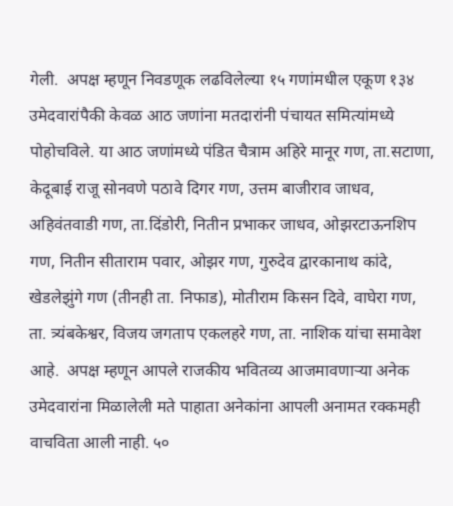गेली.  अपक्ष म्हणून निवडणूक लढविलेल्या १५ गणांमधील एकूण १३४ उमेदवारांपैकी केवळ आठ जणांना मतदारांनी पंचायत समित्यांमध्ये पोहोचविले. या आठ जणांमध्ये पंडित चैत्राम अहिरे मानूर गण, ता.सटाणा, केदूबाई राजू सोनवणे पठावे दिगर गण, उत्तम बाजीराव जाधव, अहिवंतवाडी गण, ता.दिंडोरी, नितीन प्रभाकर जाधव, ओझरटाऊनशिप गण, नितीन सीताराम पवार, ओझर गण, गुरुदेव द्वारकानाथ कांदे, खेडलेझुंगे गण (तीनही ता. निफाड), मोतीराम किसन दिवे, वाघेरा गण, ता. त्र्यंबकेश्वर, विजय जगताप एकलहरे गण, ता. नाशिक यांचा समावेश आहे.  अपक्ष म्हणून आपले राजकीय भवितव्य आजमावणाऱ्या अनेक उमेदवारांना मिळालेली मते पाहाता अनेकांना आपली अनामत रक्कमही वाचविता आली नाही. ५०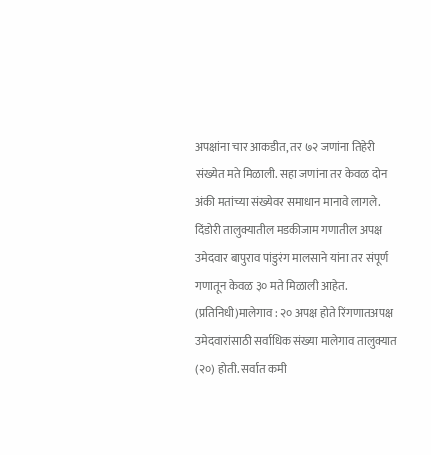अपक्षांना चार आकडीत, तर ७२ जणांना तिहेरी संख्येत मते मिळाली. सहा जणांना तर केवळ दोन अंकी मतांच्या संख्येवर समाधान मानावे लागले. दिंडोरी तालुक्यातील मडकीजाम गणातील अपक्ष उमेदवार बापुराव पांडुरंग मालसाने यांना तर संपूर्ण गणातून केवळ ३० मते मिळाली आहेत. (प्रतिनिधी)मालेगाव : २० अपक्ष होते रिंगणातअपक्ष उमेदवारांसाठी सर्वाधिक संख्या मालेगाव तालुक्यात (२०) होती. सर्वात कमी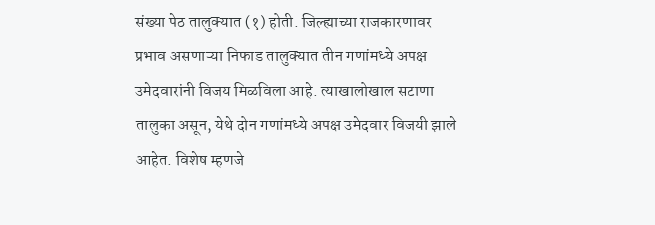संख्या पेठ तालुक्यात (१) होती. जिल्ह्याच्या राजकारणावर प्रभाव असणाऱ्या निफाड तालुक्यात तीन गणांमध्ये अपक्ष उमेदवारांनी विजय मिळविला आहे. त्याखालोखाल सटाणा तालुका असून, येथे दोन गणांमध्ये अपक्ष उमेदवार विजयी झाले आहेत. विशेष म्हणजे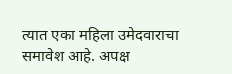त्यात एका महिला उमेदवाराचा समावेश आहे. अपक्ष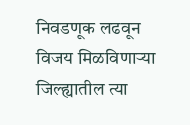निवडणूक लढवून विजय मिळविणाऱ्या जिल्ह्यातील त्या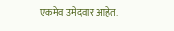एकमेव उमेदवार आहेत.